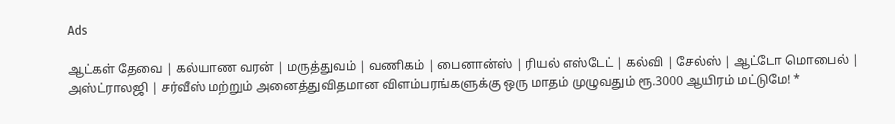Ads

ஆட்கள் தேவை | கல்யாண வரன் | மருத்துவம் | வணிகம் | பைனான்ஸ் | ரியல் எஸ்டேட் | கல்வி | சேல்ஸ் | ஆட்டோ மொபைல் | அஸ்ட்ராலஜி | சர்வீஸ் மற்றும் அனைத்துவிதமான விளம்பரங்களுக்கு ஒரு மாதம் முழுவதும் ரூ.3000 ஆயிரம் மட்டுமே! *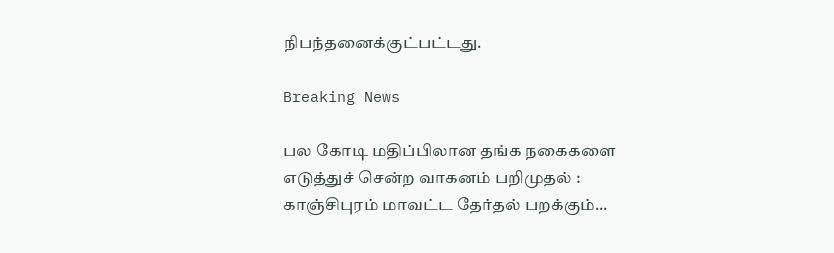நிபந்தனைக்குட்பட்டது.

Breaking News

பல கோடி மதிப்பிலான தங்க நகைகளை எடுத்துச் சென்ற வாகனம் பறிமுதல் : காஞ்சிபுரம் மாவட்ட தேர்தல் பறக்கும்...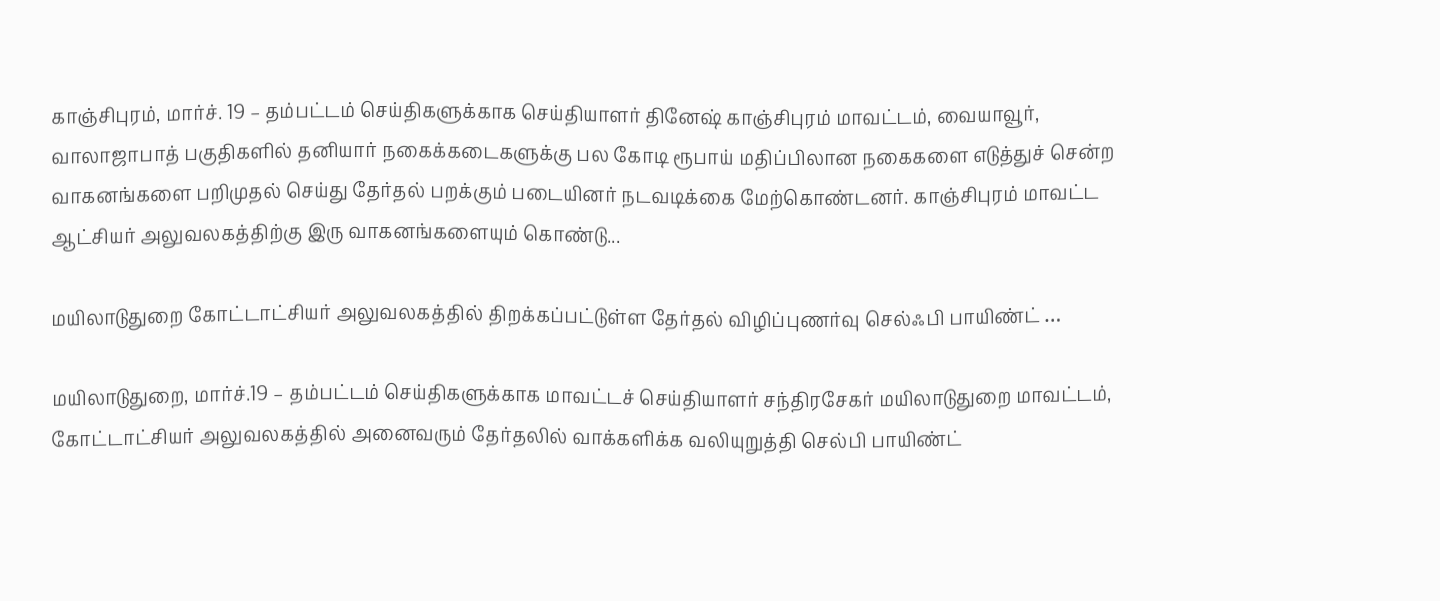காஞ்சிபுரம், மார்ச். 19 – தம்பட்டம் செய்திகளுக்காக செய்தியாளர் தினேஷ் காஞ்சிபுரம் மாவட்டம், வையாவூர், வாலாஜாபாத் பகுதிகளில் தனியார் நகைக்கடைகளுக்கு பல கோடி ரூபாய் மதிப்பிலான நகைகளை எடுத்துச் சென்ற வாகனங்களை பறிமுதல் செய்து தேர்தல் பறக்கும் படையினர் நடவடிக்கை மேற்கொண்டனர். காஞ்சிபுரம் மாவட்ட ஆட்சியர் அலுவலகத்திற்கு இரு வாகனங்களையும் கொண்டு...

மயிலாடுதுறை கோட்டாட்சியர் அலுவலகத்தில் திறக்கப்பட்டுள்ள தேர்தல் விழிப்புணர்வு செல்ஃபி பாயிண்ட் …

மயிலாடுதுறை, மார்ச்.19 – தம்பட்டம் செய்திகளுக்காக மாவட்டச் செய்தியாளர் சந்திரசேகர் மயிலாடுதுறை மாவட்டம், கோட்டாட்சியர் அலுவலகத்தில் அனைவரும் தேர்தலில் வாக்களிக்க வலியுறுத்தி செல்பி பாயிண்ட்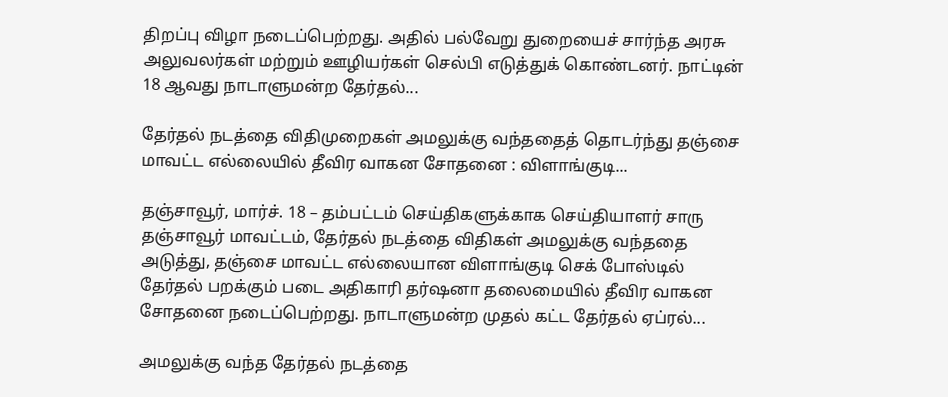திறப்பு விழா நடைப்பெற்றது. அதில் பல்வேறு துறையைச் சார்ந்த அரசு அலுவலர்கள் மற்றும் ஊழியர்கள் செல்பி எடுத்துக் கொண்டனர். நாட்டின் 18 ஆவது நாடாளுமன்ற தேர்தல்...

தேர்தல் நடத்தை விதிமுறைகள் அமலுக்கு வந்ததைத் தொடர்ந்து தஞ்சை மாவட்ட எல்லையில் தீவிர வாகன சோதனை : விளாங்குடி...

தஞ்சாவூர், மார்ச். 18 – தம்பட்டம் செய்திகளுக்காக செய்தியாளர் சாரு தஞ்சாவூர் மாவட்டம், தேர்தல் நடத்தை விதிகள் அமலுக்கு வந்ததை அடுத்து, தஞ்சை மாவட்ட எல்லையான விளாங்குடி செக் போஸ்டில் தேர்தல் பறக்கும் படை அதிகாரி தர்ஷனா தலைமையில் தீவிர வாகன சோதனை நடைப்பெற்றது. நாடாளுமன்ற முதல் கட்ட தேர்தல் ஏப்ரல்...

அமலுக்கு வந்த தேர்தல் நடத்தை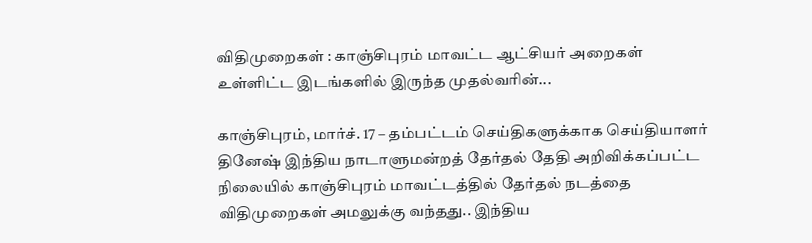விதிமுறைகள் : காஞ்சிபுரம் மாவட்ட ஆட்சியர் அறைகள் உள்ளிட்ட இடங்களில் இருந்த முதல்வரின்...

காஞ்சிபுரம், மார்ச். 17 – தம்பட்டம் செய்திகளுக்காக செய்தியாளர் தினேஷ் இந்திய நாடாளுமன்றத் தேர்தல் தேதி அறிவிக்கப்பட்ட நிலையில் காஞ்சிபுரம் மாவட்டத்தில் தேர்தல் நடத்தை விதிமுறைகள் அமலுக்கு வந்தது.. இந்திய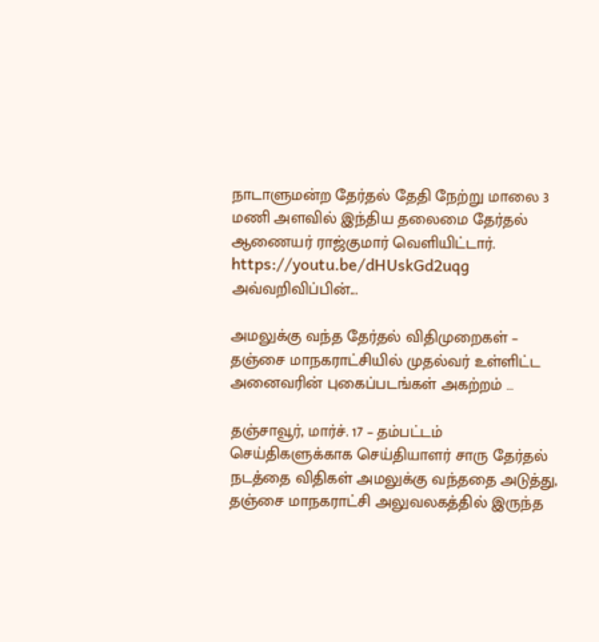நாடாளுமன்ற தேர்தல் தேதி நேற்று மாலை 3 மணி அளவில் இந்திய தலைமை தேர்தல் ஆணையர் ராஜ்குமார் வெளியிட்டார். https://youtu.be/dHUskGd2uqg அவ்வறிவிப்பின்...

அமலுக்கு வந்த தேர்தல் விதிமுறைகள் – தஞ்சை மாநகராட்சியில் முதல்வர் உள்ளிட்ட அனைவரின் புகைப்படங்கள் அகற்றம் …

தஞ்சாவூர், மார்ச். 17 – தம்பட்டம் செய்திகளுக்காக செய்தியாளர் சாரு தேர்தல் நடத்தை விதிகள் அமலுக்கு வந்ததை அடுத்து, தஞ்சை மாநகராட்சி அலுவலகத்தில் இருந்த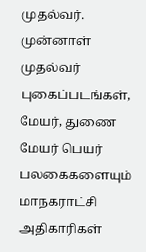முதல்வர். முன்னாள் முதல்வர் புகைப்படங்கள், மேயர், துணை மேயர் பெயர் பலகைகளையும் மாநகராட்சி அதிகாரிகள்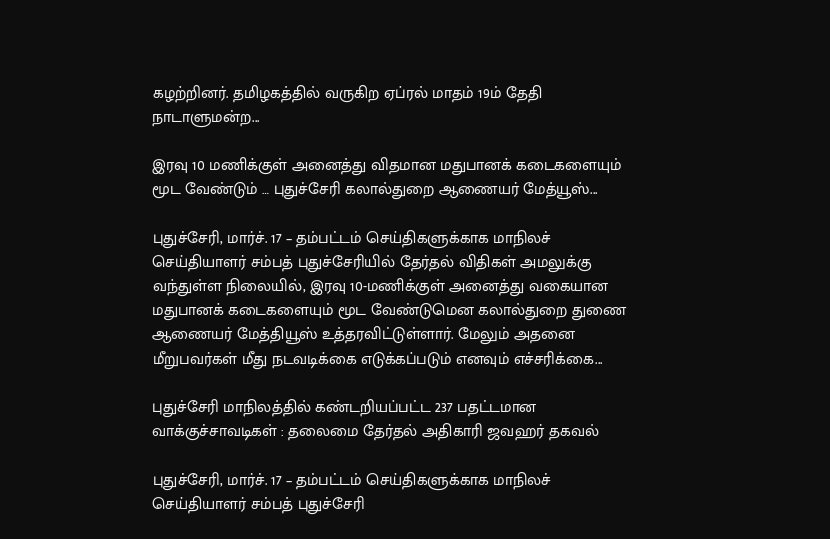கழற்றினர். தமிழகத்தில் வருகிற ஏப்ரல் மாதம் 19ம் தேதி நாடாளுமன்ற...

இரவு 10 மணிக்குள் அனைத்து விதமான மதுபானக் கடைகளையும் மூட வேண்டும் … புதுச்சேரி கலால்துறை ஆணையர் மேத்யூஸ்...

புதுச்சேரி, மார்ச். 17 – தம்பட்டம் செய்திகளுக்காக மாநிலச் செய்தியாளர் சம்பத் புதுச்சேரியில் தேர்தல் விதிகள் அமலுக்கு வந்துள்ள நிலையில், இரவு 10-மணிக்குள் அனைத்து வகையான மதுபானக் கடைகளையும் மூட வேண்டுமென கலால்துறை துணை ஆணையர் மேத்தியூஸ் உத்தரவிட்டுள்ளார். மேலும் அதனை மீறுபவர்கள் மீது நடவடிக்கை எடுக்கப்படும் எனவும் எச்சரிக்கை...

புதுச்சேரி மாநிலத்தில் கண்டறியப்பட்ட 237 பதட்டமான வாக்குச்சாவடிகள் : தலைமை தேர்தல் அதிகாரி ஜவஹர் தகவல்

புதுச்சேரி, மார்ச். 17 – தம்பட்டம் செய்திகளுக்காக மாநிலச் செய்தியாளர் சம்பத் புதுச்சேரி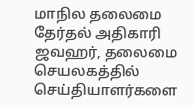மாநில தலைமை தேர்தல் அதிகாரி ஜவஹர், தலைமை செயலகத்தில் செய்தியாளர்களை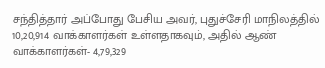சந்தித்தார் அப்போது பேசிய அவர், புதுச்சேரி மாநிலத்தில் 10,20,914 வாக்காளர்கள் உள்ளதாகவும், அதில் ஆண் வாக்காளர்கள்- 4,79,329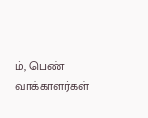ம், பெண் வாக்காளர்கள்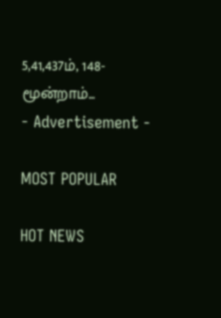5,41,437ம், 148-மூன்றாம்...
- Advertisement -

MOST POPULAR

HOT NEWS